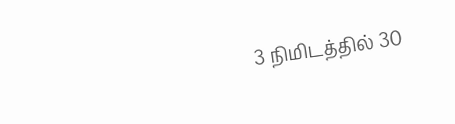3 நிமிடத்தில் 30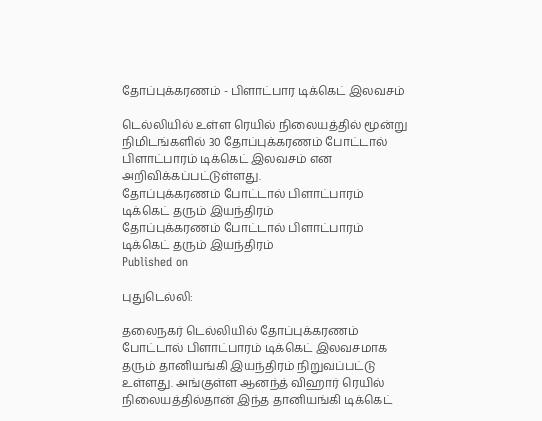தோப்புக்கரணம் - பிளாட்பார டிக்கெட் இலவசம்

டெல்லியில் உள்ள ரெயில் நிலையத்தில் மூன்று நிமிடங்களில் 30 தோப்புக்கரணம் போட்டால் பிளாட்பாரம் டிக்கெட் இலவசம் என அறிவிக்கப்பட்டுள்ளது.
தோப்புக்கரணம் போட்டால் பிளாட்பாரம் டிக்கெட் தரும் இயந்திரம்
தோப்புக்கரணம் போட்டால் பிளாட்பாரம் டிக்கெட் தரும் இயந்திரம்
Published on

புதுடெல்லி:

தலைநகர் டெல்லியில் தோப்புக்கரணம் போட்டால் பிளாட்பாரம் டிக்கெட் இலவசமாக தரும் தானியங்கி இயந்திரம் நிறுவப்பட்டு உள்ளது. அங்குள்ள ஆனந்த் விஹார் ரெயில் நிலையத்தில்தான் இந்த தானியங்கி டிக்கெட்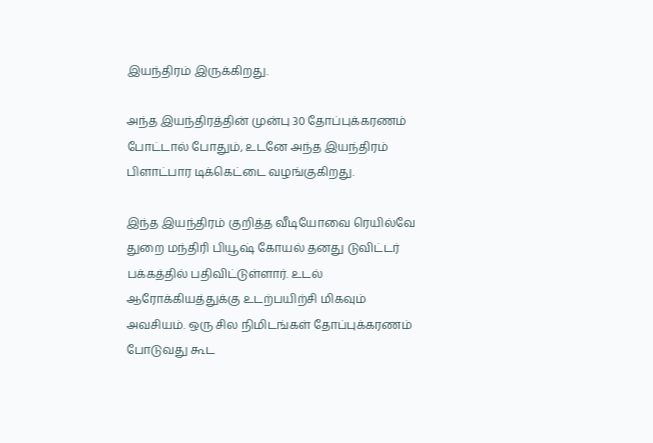இயந்திரம் இருக்கிறது.

அந்த இயந்திரத்தின் முன்பு 30 தோப்புக்கரணம் போட்டால் போதும், உடனே அந்த இயந்திரம் பிளாட்பார டிக்கெட்டை வழங்குகிறது.

இந்த இயந்திரம் குறித்த வீடியோவை ரெயில்வே துறை மந்திரி பியூஷ் கோயல் தனது டுவிட்டர் பக்கத்தில் பதிவிட்டுள்ளார். உடல் ஆரோக்கியத்துக்கு உடற்பயிற்சி மிகவும் அவசியம். ஒரு சில நிமிடங்கள் தோப்புக்கரணம் போடுவது கூட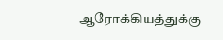ஆரோக்கியத்துக்கு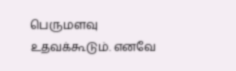பெருமளவு உதவக்கூடும். எனவே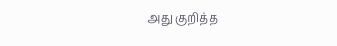அது குறித்த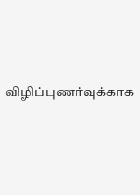விழிப்புணர்வுக்காக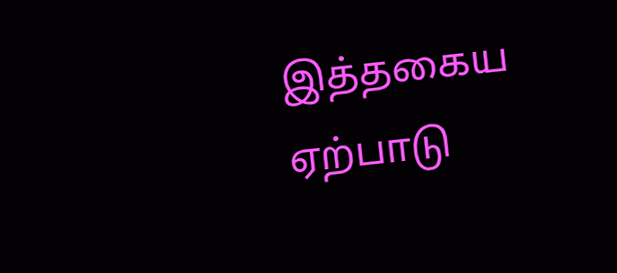இத்தகைய ஏற்பாடு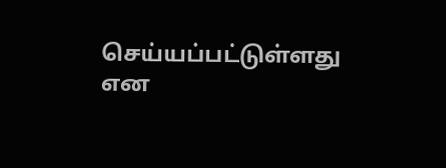செய்யப்பட்டுள்ளது என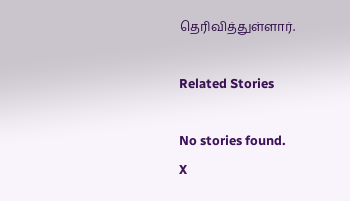தெரிவித்துள்ளார்.

Related Stories

No stories found.
X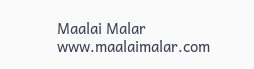Maalai Malar
www.maalaimalar.com